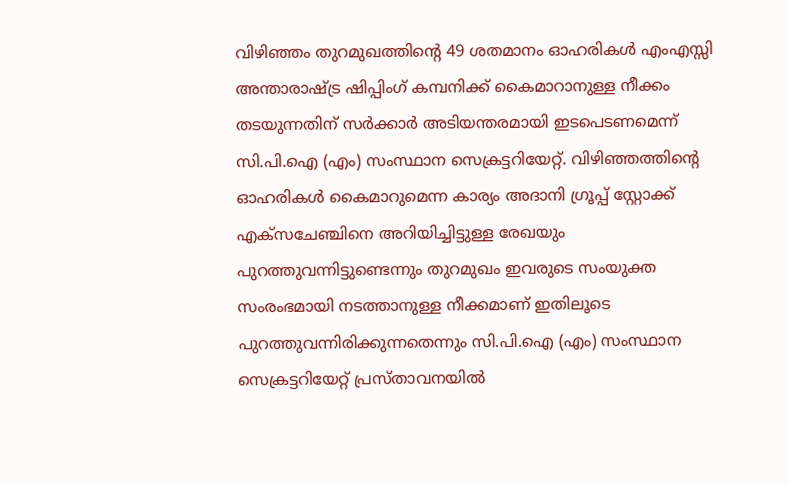വിഴിഞ്ഞം തുറമുഖത്തിന്റെ 49 ശതമാനം ഓഹരികള്‍ എംഎസ്സി അന്താരാഷ്ട്ര ഷിപ്പിംഗ് കമ്പനിക്ക് കൈമാറാനുള്ള നീക്കം തടയുന്നതിന് സര്‍ക്കാര്‍ അടിയന്തരമായി ഇടപെടണമെന്ന് സി.പി.ഐ (എം) സംസ്ഥാന സെക്രട്ടറിയേറ്റ്. വിഴിഞ്ഞത്തിന്റെ ഓഹരികള്‍ കൈമാറുമെന്ന കാര്യം അദാനി ഗ്രൂപ്പ് സ്റ്റോക്ക് എക്സചേഞ്ചിനെ അറിയിച്ചിട്ടുള്ള രേഖയും പുറത്തുവന്നിട്ടുണ്ടെന്നും തുറമുഖം ഇവരുടെ സംയുക്ത സംരംഭമായി നടത്താനുള്ള നീക്കമാണ് ഇതിലൂടെ പുറത്തുവന്നിരിക്കുന്നതെന്നും സി.പി.ഐ (എം) സംസ്ഥാന സെക്രട്ടറിയേറ്റ് പ്രസ്താവനയിൽ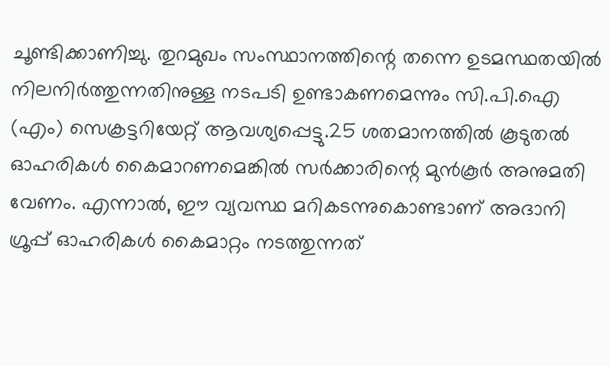ചൂണ്ടിക്കാണിച്ചു. തുറമുഖം സംസ്ഥാനത്തിന്റെ തന്നെ ഉടമസ്ഥതയില്‍ നിലനിര്‍ത്തുന്നതിനുള്ള നടപടി ഉണ്ടാകണമെന്നും സി.പി.ഐ (എം) സെക്രട്ടറിയേറ്റ് ആവശ്യപ്പെട്ടു.25 ശതമാനത്തില്‍ കൂടുതല്‍ ഓഹരികള്‍ കൈമാറണമെങ്കില്‍ സര്‍ക്കാരിന്റെ മുന്‍കൂര്‍ അനുമതി വേണം. എന്നാല്‍, ഈ വ്യവസ്ഥ മറികടന്നുകൊണ്ടാണ് അദാനി ഗ്രൂപ്പ് ഓഹരികള്‍ കൈമാറ്റം നടത്തുന്നത്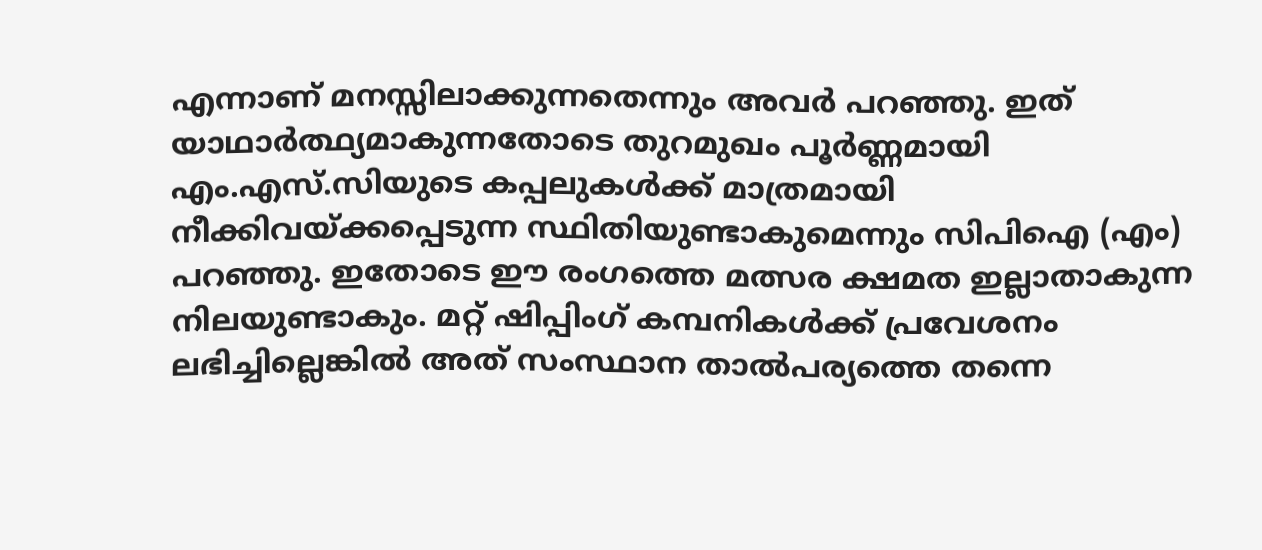എന്നാണ് മനസ്സിലാക്കുന്നതെന്നും അവർ പറഞ്ഞു. ഇത് യാഥാര്‍ത്ഥ്യമാകുന്നതോടെ തുറമുഖം പൂര്‍ണ്ണമായി എം.എസ്.സിയുടെ കപ്പലുകള്‍ക്ക് മാത്രമായി നീക്കിവയ്ക്കപ്പെടുന്ന സ്ഥിതിയുണ്ടാകുമെന്നും സിപിഐ (എം) പറഞ്ഞു. ഇതോടെ ഈ രംഗത്തെ മത്സര ക്ഷമത ഇല്ലാതാകുന്ന നിലയുണ്ടാകും. മറ്റ് ഷിപ്പിംഗ് കമ്പനികള്‍ക്ക് പ്രവേശനം ലഭിച്ചില്ലെങ്കില്‍ അത് സംസ്ഥാന താല്‍പര്യത്തെ തന്നെ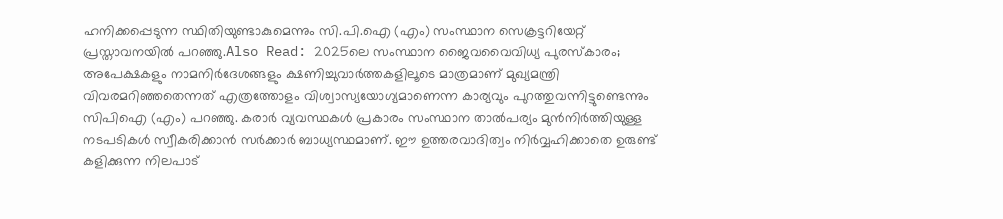ഹനിക്കപ്പെടുന്ന സ്ഥിതിയുണ്ടാകുമെന്നും സി.പി.ഐ (എം) സംസ്ഥാന സെക്രട്ടറിയേറ്റ് പ്രസ്താവനയിൽ പറഞ്ഞു.Also Read: 2025ലെ സംസ്ഥാന ജൈവവൈവിധ്യ പുരസ്കാരം; അപേക്ഷകളും നാമനിർദേശങ്ങളും ക്ഷണിച്ചുവാര്‍ത്തകളിലൂടെ മാത്രമാണ് മുഖ്യമന്ത്രി വിവരമറിഞ്ഞതെന്നത് എത്രത്തോളം വിശ്വാസ്യയോഗ്യമാണെന്ന കാര്യവും പുറത്തുവന്നിട്ടുണ്ടെന്നും സിപിഐ (എം) പറഞ്ഞു. കരാര്‍ വ്യവസ്ഥകള്‍ പ്രകാരം സംസ്ഥാന താല്‍പര്യം മുന്‍നിര്‍ത്തിയുള്ള നടപടികള്‍ സ്വീകരിക്കാന്‍ സര്‍ക്കാര്‍ ബാധ്യസ്ഥമാണ്. ഈ ഉത്തരവാദിത്വം നിര്‍വ്വഹിക്കാതെ ഉരുണ്ട് കളിക്കുന്ന നിലപാട്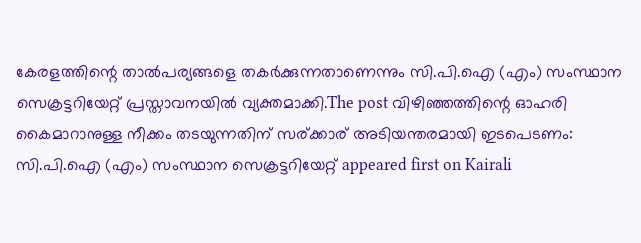കേരളത്തിന്റെ താല്‍പര്യങ്ങളെ തകര്‍ക്കുന്നതാണെന്നും സി.പി.ഐ (എം) സംസ്ഥാന സെക്രട്ടറിയേറ്റ് പ്രസ്താവനയില്‍ വ്യക്തമാക്കി.The post വിഴിഞ്ഞത്തിന്റെ ഓഹരി കൈമാറാനുള്ള നീക്കം തടയുന്നതിന് സര്ക്കാര് അടിയന്തരമായി ഇടപെടണം: സി.പി.ഐ (എം) സംസ്ഥാന സെക്രട്ടറിയേറ്റ് appeared first on Kairali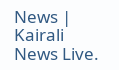News | Kairali News Live.